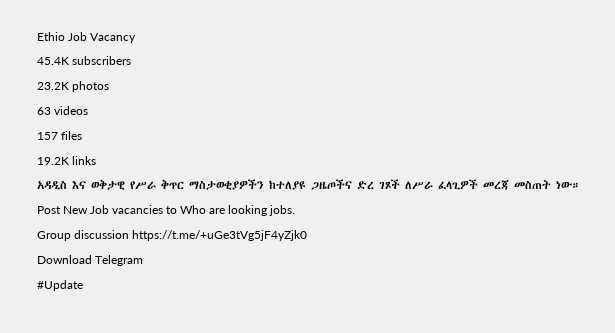Ethio Job Vacancy
45.4K subscribers
23.2K photos
63 videos
157 files
19.2K links
አዳዲስ እና ወቅታዊ የሥራ ቅጥር ማስታወቂያዎችን ከተለያዩ ጋዜጦችና ድረ ገጾች ለሥራ ፈላጊዎች መረጃ መስጠት ነው።
Post New Job vacancies to Who are looking jobs.
Group discussion https://t.me/+uGe3tVg5jF4yZjk0
Download Telegram
#Update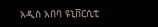አዲስ አበባ ዩኒቨርሲቲ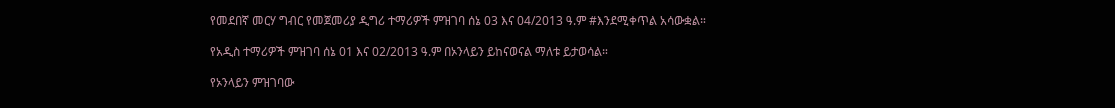የመደበኛ መርሃ ግብር የመጀመሪያ ዲግሪ ተማሪዎች ምዝገባ ሰኔ 03 እና 04/2013 ዓ.ም #እንደሚቀጥል አሳውቋል።

የአዲስ ተማሪዎች ምዝገባ ሰኔ 01 እና 02/2013 ዓ.ም በኦንላይን ይከናወናል ማለቱ ይታወሳል።

የኦንላይን ምዝገባው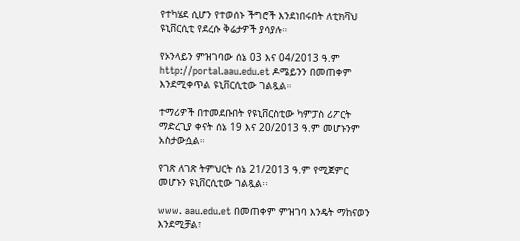የተካሄደ ሲሆን የተወሰኑ ችግሮች እንደነበሩበት ለቲክቫህ ዩኒቨርሲቲ የደረሱ ቅሬታዎች ያሳያሉ።

የኦንላይን ምዝገባው ሰኔ 03 እና 04/2013 ዓ.ም http://portal.aau.edu.et ዶሜይንን በመጠቀም እንደሚቀጥል ዩኒቨርሲቲው ገልጿል።

ተማሪዎች በተመደቡበት የዩኒቨርስቲው ካምፓስ ሪፖርት ማድረጊያ ቀናት ሰኔ 19 እና 20/2013 ዓ.ም መሆኑንም አስታውሷል።

የገጽ ለገጽ ትምህርት ሰኔ 21/2013 ዓ.ም የሚጀምር መሆኑን ዩኒቨርሲቲው ገልጿል፡፡

www. aau.edu.et በመጠቀም ምዝገባ እንዴት ማከናወን እንደሚቻል፣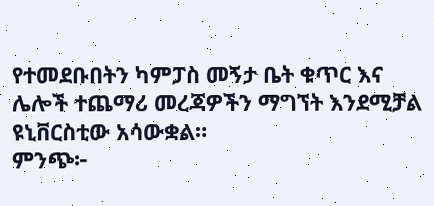የተመደቡበትን ካምፓስ መኝታ ቤት ቁጥር እና ሌሎች ተጨማሪ መረጃዎችን ማግኘት እንደሚቻል ዩኒቨርስቲው አሳውቋል።
ምንጭ፦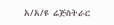አ/አ/ዩ ሬጅስትራር